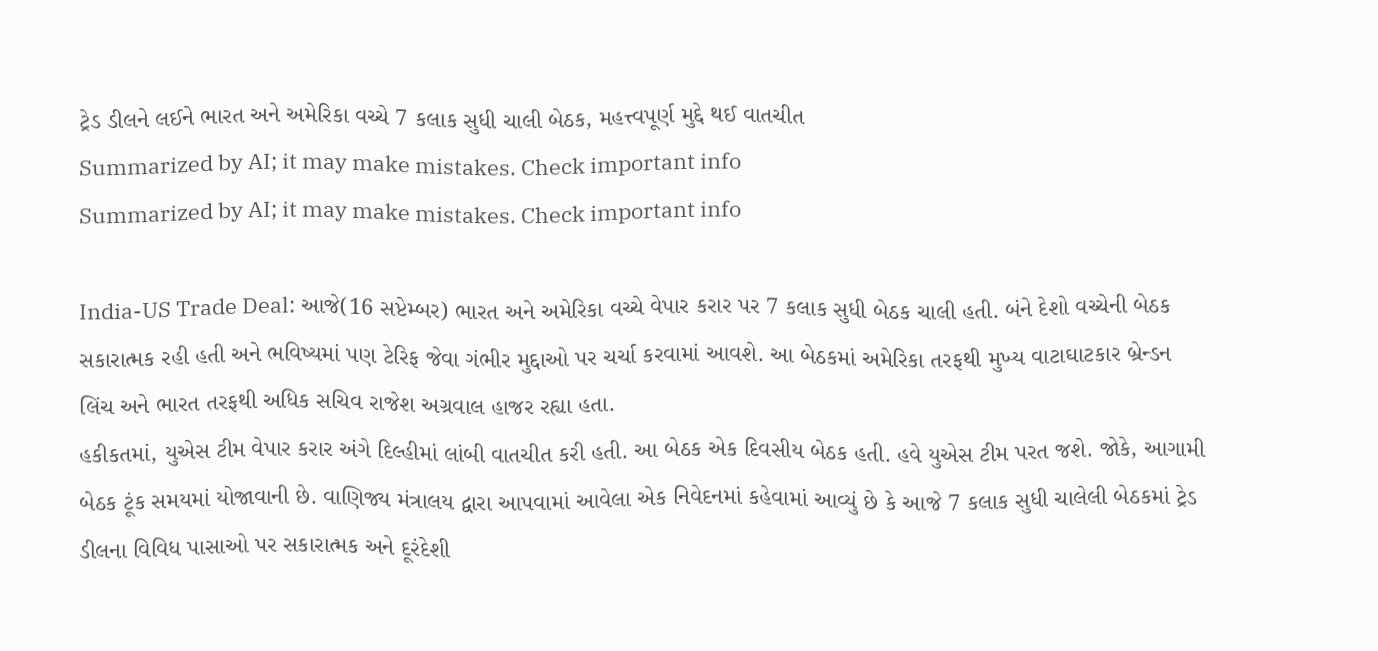ટ્રેડ ડીલને લઈને ભારત અને અમેરિકા વચ્ચે 7 કલાક સુધી ચાલી બેઠક, મહત્ત્વપૂર્ણ મુદ્દે થઈ વાતચીત
Summarized by AI; it may make mistakes. Check important info
Summarized by AI; it may make mistakes. Check important info

India-US Trade Deal: આજે(16 સપ્ટેમ્બર) ભારત અને અમેરિકા વચ્ચે વેપાર કરાર પર 7 કલાક સુધી બેઠક ચાલી હતી. બંને દેશો વચ્ચેની બેઠક સકારાત્મક રહી હતી અને ભવિષ્યમાં પણ ટેરિફ જેવા ગંભીર મુદ્દાઓ પર ચર્ચા કરવામાં આવશે. આ બેઠકમાં અમેરિકા તરફથી મુખ્ય વાટાઘાટકાર બ્રેન્ડન લિંચ અને ભારત તરફથી અધિક સચિવ રાજેશ અગ્રવાલ હાજર રહ્યા હતા.
હકીકતમાં, યુએસ ટીમ વેપાર કરાર અંગે દિલ્હીમાં લાંબી વાતચીત કરી હતી. આ બેઠક એક દિવસીય બેઠક હતી. હવે યુએસ ટીમ પરત જશે. જોકે, આગામી બેઠક ટૂંક સમયમાં યોજાવાની છે. વાણિજ્ય મંત્રાલય દ્વારા આપવામાં આવેલા એક નિવેદનમાં કહેવામાં આવ્યું છે કે આજે 7 કલાક સુધી ચાલેલી બેઠકમાં ટ્રેડ ડીલના વિવિધ પાસાઓ પર સકારાત્મક અને દૂરંદેશી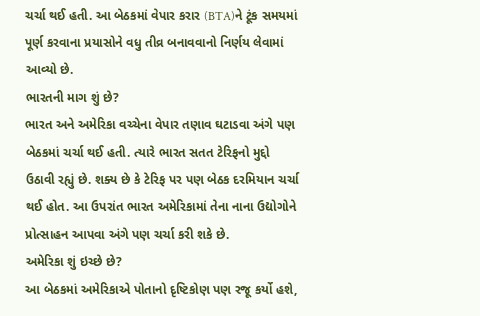ચર્ચા થઈ હતી. આ બેઠકમાં વેપાર કરાર (BTA)ને ટૂંક સમયમાં પૂર્ણ કરવાના પ્રયાસોને વધુ તીવ્ર બનાવવાનો નિર્ણય લેવામાં આવ્યો છે.
ભારતની માગ શું છે?
ભારત અને અમેરિકા વચ્ચેના વેપાર તણાવ ઘટાડવા અંગે પણ બેઠકમાં ચર્ચા થઈ હતી. ત્યારે ભારત સતત ટેરિફનો મુદ્દો ઉઠાવી રહ્યું છે. શક્ય છે કે ટેરિફ પર પણ બેઠક દરમિયાન ચર્ચા થઈ હોત. આ ઉપરાંત ભારત અમેરિકામાં તેના નાના ઉદ્યોગોને પ્રોત્સાહન આપવા અંગે પણ ચર્ચા કરી શકે છે.
અમેરિકા શું ઇચ્છે છે?
આ બેઠકમાં અમેરિકાએ પોતાનો દૃષ્ટિકોણ પણ રજૂ કર્યો હશે,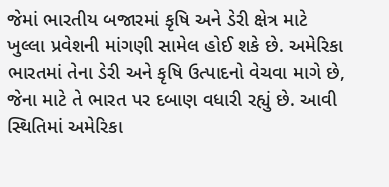જેમાં ભારતીય બજારમાં કૃષિ અને ડેરી ક્ષેત્ર માટે ખુલ્લા પ્રવેશની માંગણી સામેલ હોઈ શકે છે. અમેરિકા ભારતમાં તેના ડેરી અને કૃષિ ઉત્પાદનો વેચવા માગે છે, જેના માટે તે ભારત પર દબાણ વધારી રહ્યું છે. આવી સ્થિતિમાં અમેરિકા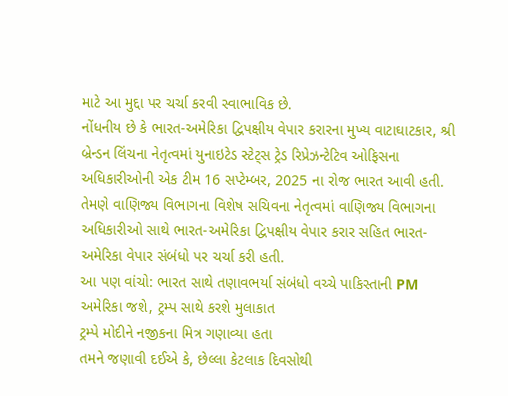માટે આ મુદ્દા પર ચર્ચા કરવી સ્વાભાવિક છે.
નોંધનીય છે કે ભારત-અમેરિકા દ્વિપક્ષીય વેપાર કરારના મુખ્ય વાટાઘાટકાર, શ્રી બ્રેન્ડન લિંચના નેતૃત્વમાં યુનાઇટેડ સ્ટેટ્સ ટ્રેડ રિપ્રેઝન્ટેટિવ ઓફિસના અધિકારીઓની એક ટીમ 16 સપ્ટેમ્બર, 2025 ના રોજ ભારત આવી હતી. તેમણે વાણિજ્ય વિભાગના વિશેષ સચિવના નેતૃત્વમાં વાણિજ્ય વિભાગના અધિકારીઓ સાથે ભારત-અમેરિકા દ્વિપક્ષીય વેપાર કરાર સહિત ભારત-અમેરિકા વેપાર સંબંધો પર ચર્ચા કરી હતી.
આ પણ વાંચો: ભારત સાથે તણાવભર્યા સંબંધો વચ્ચે પાકિસ્તાની PM અમેરિકા જશે, ટ્રમ્પ સાથે કરશે મુલાકાત
ટ્રમ્પે મોદીને નજીકના મિત્ર ગણાવ્યા હતા
તમને જણાવી દઈએ કે, છેલ્લા કેટલાક દિવસોથી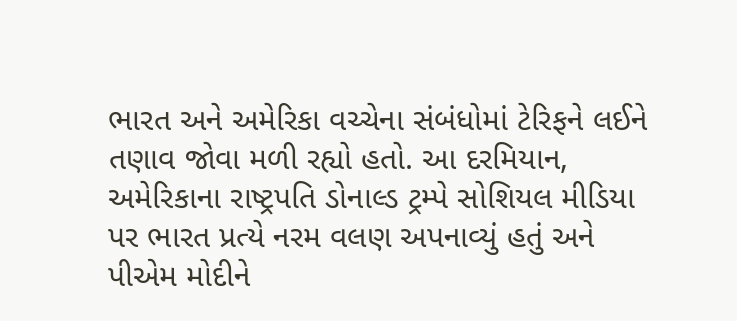ભારત અને અમેરિકા વચ્ચેના સંબંધોમાં ટેરિફને લઈને તણાવ જોવા મળી રહ્યો હતો. આ દરમિયાન, અમેરિકાના રાષ્ટ્રપતિ ડોનાલ્ડ ટ્રમ્પે સોશિયલ મીડિયા પર ભારત પ્રત્યે નરમ વલણ અપનાવ્યું હતું અને પીએમ મોદીને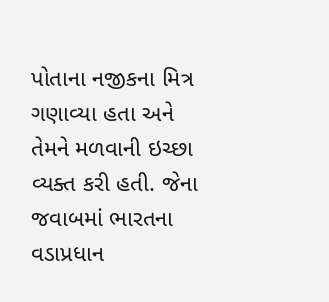પોતાના નજીકના મિત્ર ગણાવ્યા હતા અને તેમને મળવાની ઇચ્છા વ્યક્ત કરી હતી. જેના જવાબમાં ભારતના વડાપ્રધાન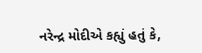નરેન્દ્ર મોદીએ કહ્યું હતું કે,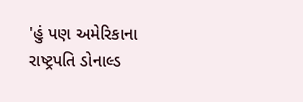'હું પણ અમેરિકાના રાષ્ટ્રપતિ ડોનાલ્ડ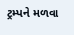ટ્રમ્પને મળવા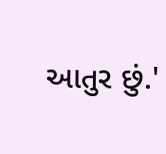આતુર છું.'